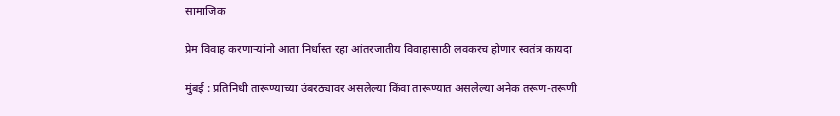सामाजिक

प्रेम विवाह करणाऱ्यांनो आता निर्धास्त रहा आंतरजातीय विवाहासाठी लवकरच होणार स्वतंत्र कायदा

मुंबई : प्रतिनिधी तारूण्याच्या उंबरठ्यावर असलेल्या किंवा तारूण्यात असलेल्या अनेक तरूण-तरूणी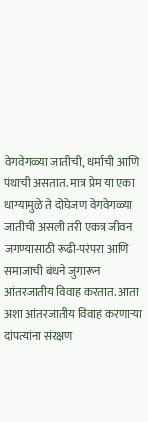वेगवेगळ्या जातीची, धर्माची आणि पंथाची असतात. मात्र प्रेम या एका धाग्यामुळे ते दोघेजण वेगवेगळ्या जातीची असली तरी एकत्र जीवन जगण्यासाठी रूढी-परंपरा आणि समाजाची बंधने जुगारून आंतरजातीय विवाह करतात. आता अशा आंतरजातीय विवाह करणाऱ्या दांपत्यांना संरक्षण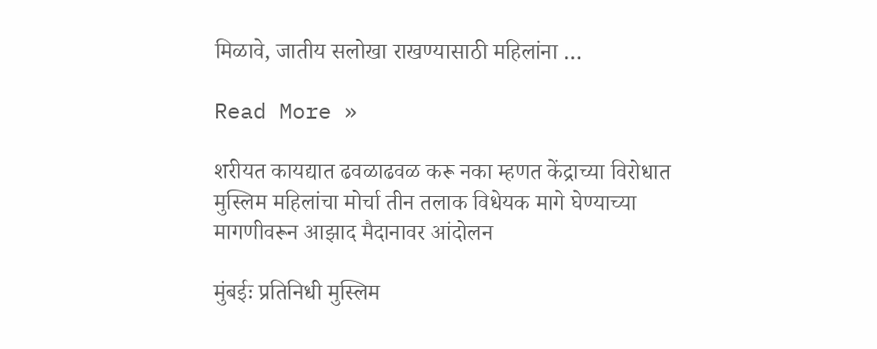मिळावे, जातीय सलोखा राखण्यासाठी महिलांना …

Read More »

शरीयत कायद्यात ढवळाढवळ करू नका म्हणत केंद्राच्या विरोधात मुस्लिम महिलांचा मोर्चा तीन तलाक विधेयक मागे घेण्याच्या मागणीवरून आझाद मैदानावर आंदोलन

मुंबईः प्रतिनिधी मुस्लिम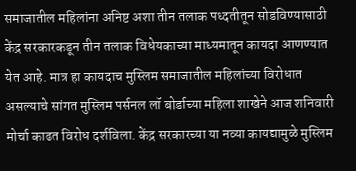समाजातील महिलांना अनिष्ट अशा तीन तलाक पध्दतीतून सोडविण्यासाठी केंद्र सरकारकडून तीन तलाक विधेयकाच्या माध्यमातून कायदा आणण्यात येत आहे. मात्र हा कायदाच मुस्लिम समाजातील महिलांच्या विरोधात असल्याचे सांगत मुस्लिम पर्सनल लॉ बोर्डाच्या महिला शाखेने आज शनिवारी मोर्चा काढत विरोध दर्शविला. केंद्र सरकारच्या या नव्या कायद्यामुळे मुस्लिम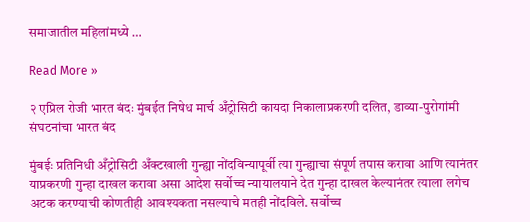समाजातील महिलांमध्ये …

Read More »

२ एप्रिल रोजी भारत बंदः मुंबईत निषेध मार्च अँट्रोसिटी कायदा निकालाप्रकरणी दलित, डाव्या-पुरोगांमी संघटनांचा भारत बंद

मुंबईः प्रतिनिधी अँट्रोसिटी अँक्टखाली गुन्ह्या नोंदविन्यापूर्वी त्या गुन्ह्याचा संपूर्ण तपास करावा आणि त्यानंतर याप्रकरणी गुन्हा दाखल करावा असा आदेश सर्वोच्च न्यायालयाने देत गुन्हा दाखल केल्यानंतर त्याला लगेच अटक करण्याची कोणतीही आवश्यकता नसल्याचे मतही नोंदविले. सर्वोच्च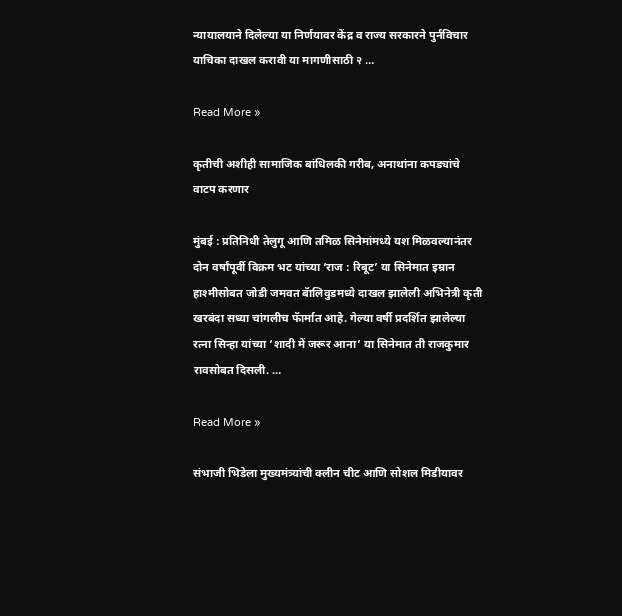न्यायालयाने दिलेल्या या निर्णयावर केंद्र व राज्य सरकारने पुर्नविचार याचिका दाखल करावी या मागणीसाठी २ …

Read More »

कृतीची अशीही सामाजिक बांधिलकी गरीब, अनाथांना कपड्यांचे वाटप करणार

मुंबई : प्रतिनिधी तेलुगू आणि तमिळ सिनेमांमध्ये यश मिळवल्यानंतर दोन वर्षांपूर्वी विक्रम भट यांच्या ‘राज : रिबूट’ या सिनेमात इम्रान हाश्मीसोबत जोडी जमवत बॅालिवुडमध्ये दाखल झालेली अभिनेत्री कृती खरबंदा सध्या चांगलीच फॅार्मात आहे. गेल्या वर्षी प्रदर्शित झालेल्या रत्ना सिन्हा यांच्या ‘शादी में जरूर आना’ या सिनेमात ती राजकुमार रावसोबत दिसली. …

Read More »

संभाजी भिडेला मुख्यमंत्र्यांची क्लीन चीट आणि सोशल मिडीयावर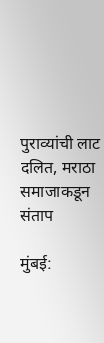पुराव्यांची लाट दलित, मराठा समाजाकडून संताप

मुंबई: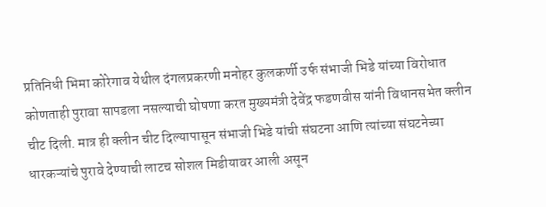प्रतिनिधी भिमा कोरेगाव येथील दंगलप्रकरणी मनोहर कुलकर्णी उर्फ संभाजी भिडे यांच्या विरोधात कोणताही पुरावा सापडला नसल्याची घोषणा करत मुख्यमंत्री देवेंद्र फडणवीस यांनी विधानसभेत क्लीन चीट दिली. मात्र ही क्लीन चीट दिल्यापासून संभाजी भिडे यांची संघटना आणि त्यांच्या संघटनेच्या धारकऱ्यांचे पुरावे देण्याची लाटच सोशल मिडीयावर आली असून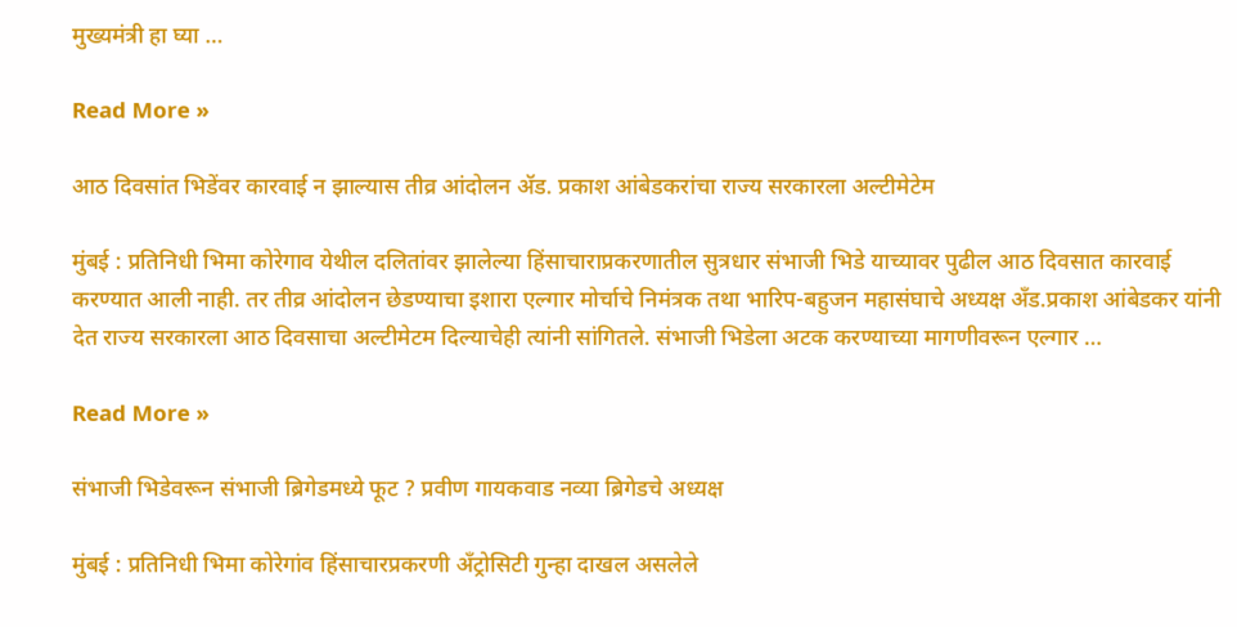मुख्यमंत्री हा घ्या …

Read More »

आठ दिवसांत भिडेंवर कारवाई न झाल्यास तीव्र आंदोलन ॲड. प्रकाश आंबेडकरांचा राज्य सरकारला अल्टीमेटेम

मुंबई : प्रतिनिधी भिमा कोरेगाव येथील दलितांवर झालेल्या हिंसाचाराप्रकरणातील सुत्रधार संभाजी भिडे याच्यावर पुढील आठ दिवसात कारवाई करण्यात आली नाही. तर तीव्र आंदोलन छेडण्याचा इशारा एल्गार मोर्चाचे निमंत्रक तथा भारिप-बहुजन महासंघाचे अध्यक्ष अँड.प्रकाश आंबेडकर यांनी देत राज्य सरकारला आठ दिवसाचा अल्टीमेटम दिल्याचेही त्यांनी सांगितले. संभाजी भिडेला अटक करण्याच्या मागणीवरून एल्गार …

Read More »

संभाजी भिडेवरून संभाजी ब्रिगेडमध्ये फूट ? प्रवीण गायकवाड नव्या ब्रिगेडचे अध्यक्ष

मुंबई : प्रतिनिधी भिमा कोरेगांव हिंसाचारप्रकरणी अँट्रोसिटी गुन्हा दाखल असलेले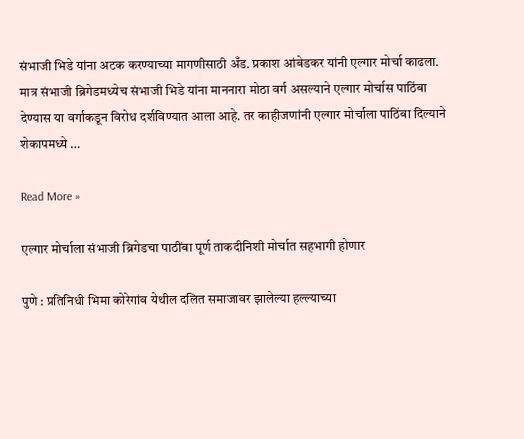संभाजी भिडे यांना अटक करण्याच्या मागणीसाठी अँड. प्रकाश आंबेडकर यांनी एल्गार मोर्चा काढला. मात्र संभाजी ब्रिगेडमध्येच संभाजी भिडे यांना माननारा मोठा वर्ग असल्याने एल्गार मोर्चास पाठिंबा देण्यास या वर्गाकडून विरोध दर्शविण्यात आला आहे. तर काहीजणांनी एल्गार मोर्चाला पाठिंबा दिल्याने शेकापमध्ये …

Read More »

एल्गार मोर्चाला संभाजी ब्रिगेडचा पाठींबा पूर्ण ताकदीनिशी मोर्चात सहभागी होणार

पुणे : प्रतिनिधी भिमा कोरेगांव येथील दलित समाजावर झालेल्या हल्ल्याच्या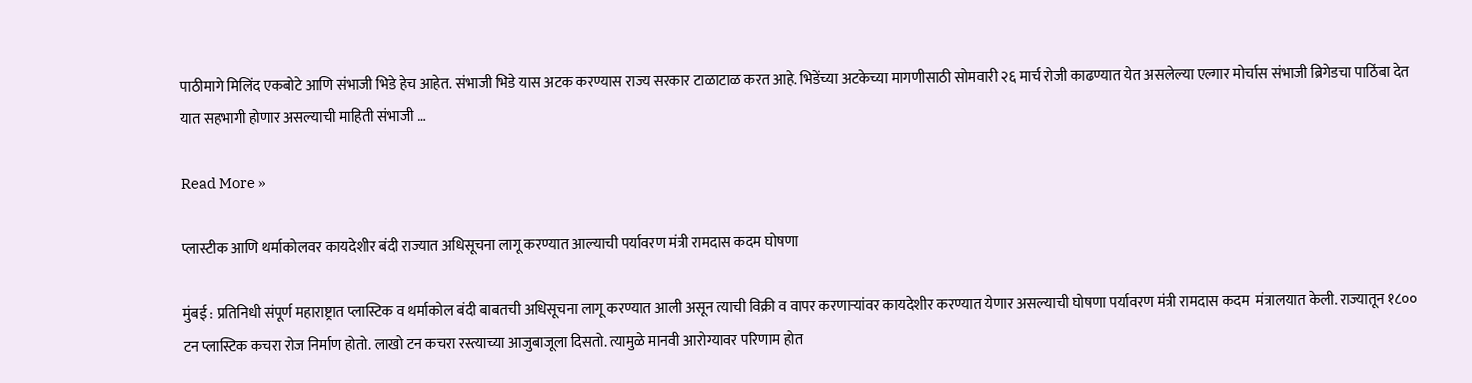पाठीमागे मिलिंद एकबोटे आणि संभाजी भिडे हेच आहेत. संभाजी भिडे यास अटक करण्यास राज्य सरकार टाळाटाळ करत आहे. भिडेंच्या अटकेच्या मागणीसाठी सोमवारी २६ मार्च रोजी काढण्यात येत असलेल्या एल्गार मोर्चास संभाजी ब्रिगेडचा पाठिंबा देत यात सहभागी होणार असल्याची माहिती संभाजी …

Read More »

प्लास्टीक आणि थर्माकोलवर कायदेशीर बंदी राज्यात अधिसूचना लागू करण्यात आल्याची पर्यावरण मंत्री रामदास कदम घोषणा

मुंबई : प्रतिनिधी संपूर्ण महाराष्ट्रात प्लास्टिक व थर्माकोल बंदी बाबतची अधिसूचना लागू करण्यात आली असून त्याची विक्री व वापर करणाऱ्यांवर कायदेशीर करण्यात येणार असल्याची घोषणा पर्यावरण मंत्री रामदास कदम  मंत्रालयात केली. राज्यातून १८०० टन प्लास्टिक कचरा रोज निर्माण होतो. लाखो टन कचरा रस्त्याच्या आजुबाजूला दिसतो. त्यामुळे मानवी आरोग्यावर परिणाम होत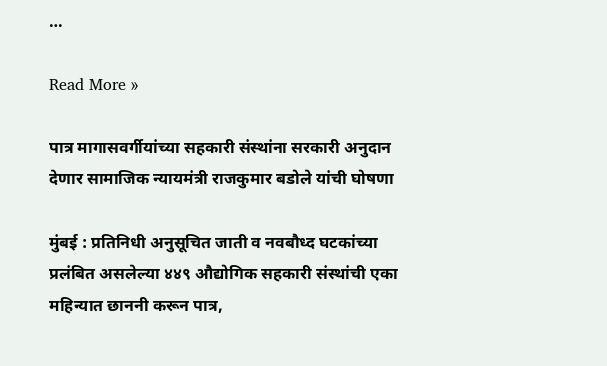…

Read More »

पात्र मागासवर्गीयांच्या सहकारी संस्थांना सरकारी अनुदान देणार सामाजिक न्यायमंत्री राजकुमार बडोले यांची घोषणा

मुंबई : प्रतिनिधी अनुसूचित जाती व नवबौध्द घटकांच्या प्रलंबित असलेल्या ४४९ औद्योगिक सहकारी संस्थांची एका महिन्यात छाननी करून पात्र,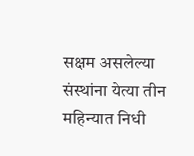सक्षम असलेल्या संस्थांना येत्या तीन महिन्यात निधी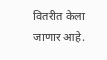वितरीत केला जाणार आहे.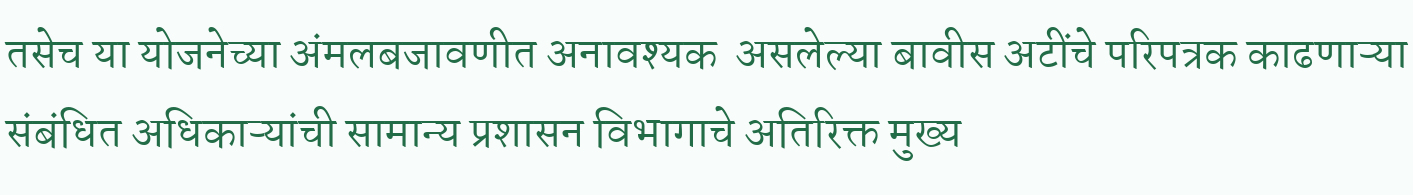तसेच या योजनेच्या अंमलबजावणीत अनावश्यक  असलेल्या बावीस अटींचे परिपत्रक काढणाऱ्या संबंधित अधिकाऱ्यांची सामान्य प्रशासन विभागाचे अतिरिक्त मुख्य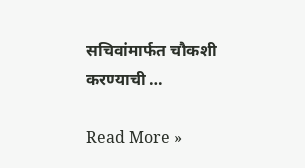सचिवांमार्फत चौकशी करण्याची …

Read More »